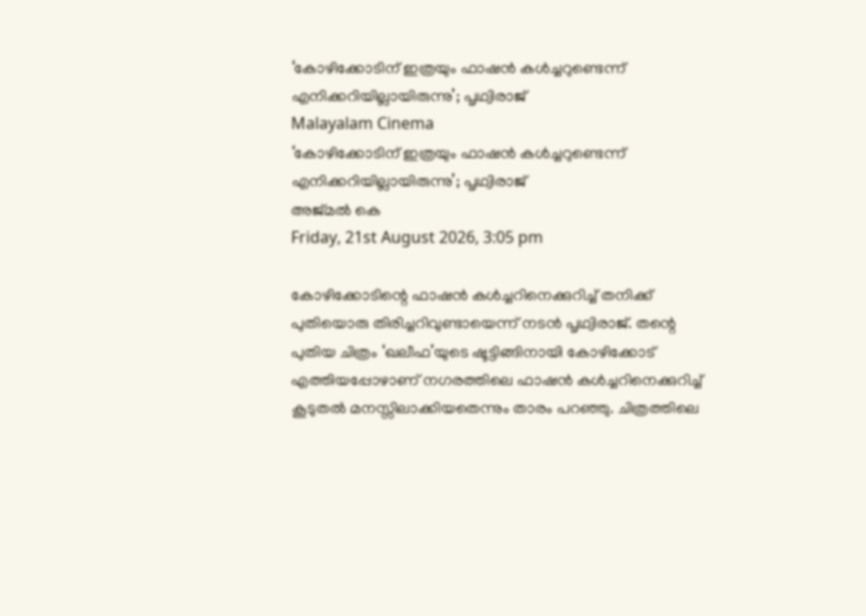‘കോഴിക്കോടിന് ഇത്രയും ഫാഷൻ കൾച്ചറുണ്ടെന്ന് എനിക്കറിയില്ലായിരുന്നു’; പൃഥ്വിരാജ്
Malayalam Cinema
‘കോഴിക്കോടിന് ഇത്രയും ഫാഷൻ കൾച്ചറുണ്ടെന്ന് എനിക്കറിയില്ലായിരുന്നു’; പൃഥ്വിരാജ്
അജ്മല്‍ കെ
Friday, 21st August 2026, 3:05 pm

കോഴിക്കോടിന്റെ ഫാഷൻ കൾച്ചറിനെക്കുറിച്ച് തനിക്ക് പുതിയൊരു തിരിച്ചറിവുണ്ടായെന്ന് നടൻ പൃഥ്വിരാജ്. തന്റെ പുതിയ ചിത്രം ‘ഖലീഫ’യുടെ ഷൂട്ടിങ്ങിനായി കോഴിക്കോട് എത്തിയപ്പോഴാണ് നഗരത്തിലെ ഫാഷൻ കൾച്ചറിനെക്കുറിച്ച് കൂടുതൽ മനസ്സിലാക്കിയതെന്നും താരം പറഞ്ഞു. ചിത്രത്തിലെ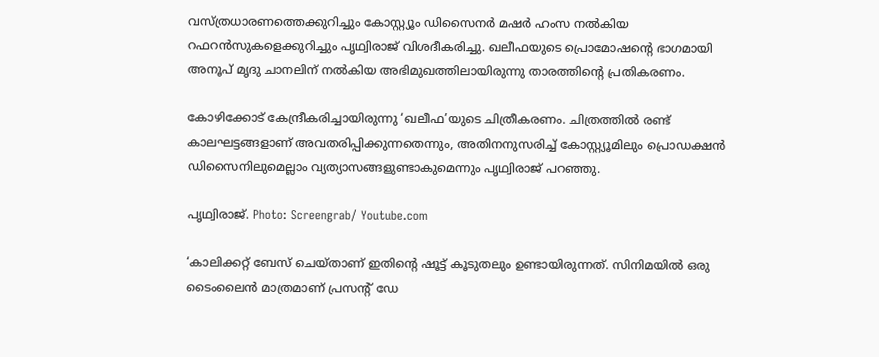വസ്ത്രധാരണത്തെക്കുറിച്ചും കോസ്റ്റ്യൂം ഡിസൈനർ മഷർ ഹംസ നൽകിയ റഫറൻസുകളെക്കുറിച്ചും പൃഥ്വിരാജ് വിശദീകരിച്ചു. ഖലീഫയുടെ പ്രൊമോഷന്റെ ഭാഗമായി അനൂപ് മൃദു ചാനലിന് നൽകിയ അഭിമുഖത്തിലായിരുന്നു താരത്തിന്റെ പ്രതികരണം.

കോഴിക്കോട് കേന്ദ്രീകരിച്ചായിരുന്നു ‘ഖലീഫ’യുടെ ചിത്രീകരണം. ചിത്രത്തിൽ രണ്ട് കാലഘട്ടങ്ങളാണ് അവതരിപ്പിക്കുന്നതെന്നും, അതിനനുസരിച്ച് കോസ്റ്റ്യൂമിലും പ്രൊഡക്ഷൻ ഡിസൈനിലുമെല്ലാം വ്യത്യാസങ്ങളുണ്ടാകുമെന്നും പൃഥ്വിരാജ് പറഞ്ഞു.

പൃഥ്വിരാജ്. Photo: Screengrab/ Youtube.com

‘കാലിക്കറ്റ് ബേസ് ചെയ്താണ് ഇതിന്റെ ഷൂട്ട് കൂടുതലും ഉണ്ടായിരുന്നത്. സിനിമയിൽ ഒരു ടൈംലൈൻ മാത്രമാണ് പ്രസന്റ് ഡേ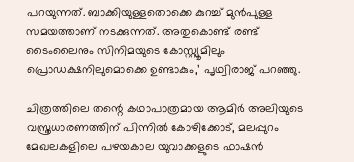പറയുന്നത്. ബാക്കിയുള്ളതൊക്കെ കുറച്ച് മുൻപുള്ള സമയത്താണ് നടക്കുന്നത്. അതുകൊണ്ട് രണ്ട് ടൈംലൈനും സിനിമയുടെ കോസ്റ്റ്യൂമിലും പ്രൊഡക്ഷനിലുമൊക്കെ ഉണ്ടാകും,’ പൃഥ്വിരാജ് പറഞ്ഞു.

ചിത്രത്തിലെ തന്റെ കഥാപാത്രമായ ആമിർ അലിയുടെ വസ്ത്രധാരണത്തിന് പിന്നിൽ കോഴിക്കോട്, മലപ്പുറം മേഖലകളിലെ പഴയകാല യുവാക്കളുടെ ഫാഷൻ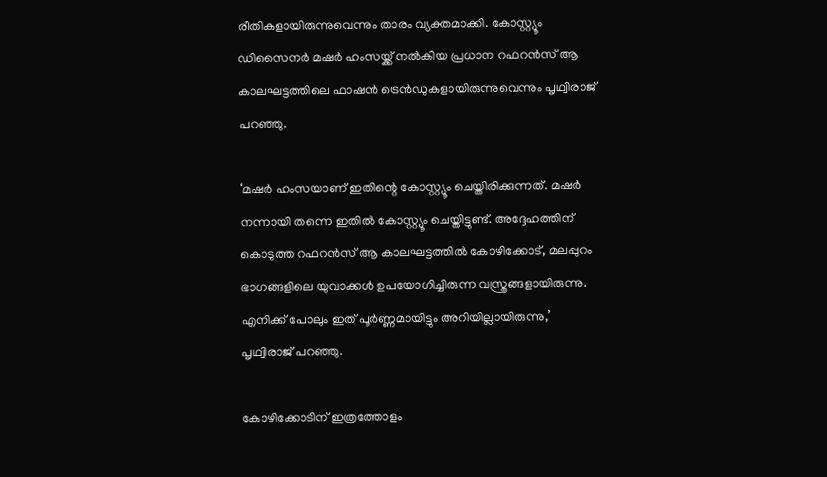രീതികളായിരുന്നുവെന്നും താരം വ്യക്തമാക്കി. കോസ്റ്റ്യൂം ഡിസൈനർ മഷർ ഹംസയ്ക്ക് നൽകിയ പ്രധാന റഫറൻസ് ആ കാലഘട്ടത്തിലെ ഫാഷൻ ട്രെൻഡുകളായിരുന്നുവെന്നും പൃഥ്വിരാജ് പറഞ്ഞു.

‘മഷർ ഹംസയാണ് ഇതിന്റെ കോസ്റ്റ്യൂം ചെയ്തിരിക്കുന്നത്. മഷർ നന്നായി തന്നെ ഇതിൽ കോസ്റ്റ്യൂം ചെയ്തിട്ടുണ്ട്. അദ്ദേഹത്തിന് കൊടുത്ത റഫറൻസ് ആ കാലഘട്ടത്തിൽ കോഴിക്കോട്, മലപ്പുറം ഭാഗങ്ങളിലെ യുവാക്കൾ ഉപയോഗിച്ചിരുന്ന വസ്ത്രങ്ങളായിരുന്നു. എനിക്ക് പോലും ഇത് പൂർണ്ണമായിട്ടും അറിയില്ലായിരുന്നു,’ പൃഥ്വിരാജ് പറഞ്ഞു.

കോഴിക്കോടിന് ഇത്രത്തോളം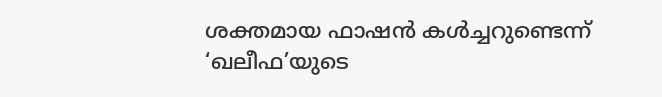ശക്തമായ ഫാഷൻ കൾച്ചറുണ്ടെന്ന് ‘ഖലീഫ’യുടെ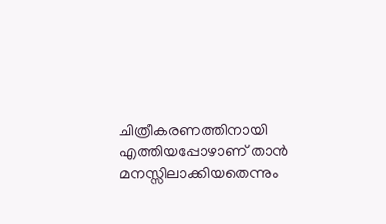ചിത്രീകരണത്തിനായി എത്തിയപ്പോഴാണ് താൻ മനസ്സിലാക്കിയതെന്നും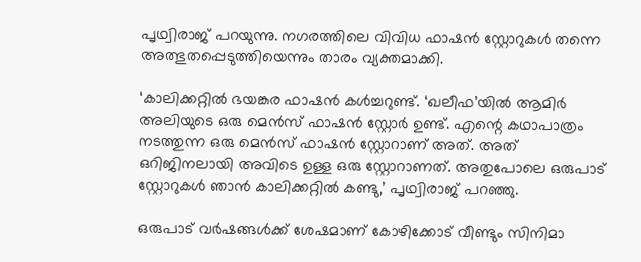പൃഥ്വിരാജ് പറയുന്നു. നഗരത്തിലെ വിവിധ ഫാഷൻ സ്റ്റോറുകൾ തന്നെ അത്ഭുതപ്പെടുത്തിയെന്നും താരം വ്യക്തമാക്കി.

‘കാലിക്കറ്റിൽ ഭയങ്കര ഫാഷൻ കൾച്ചറുണ്ട്. ‘ഖലീഫ’യിൽ ആമിർ അലിയുടെ ഒരു മെൻസ് ഫാഷൻ സ്റ്റോർ ഉണ്ട്. എന്റെ കഥാപാത്രം നടത്തുന്ന ഒരു മെൻസ് ഫാഷൻ സ്റ്റോറാണ് അത്. അത് ഒറിജിനലായി അവിടെ ഉള്ള ഒരു സ്റ്റോറാണത്. അതുപോലെ ഒരുപാട് സ്റ്റോറുകൾ ഞാൻ കാലിക്കറ്റിൽ കണ്ടു,’ പൃഥ്വിരാജ് പറഞ്ഞു.

ഒരുപാട് വർഷങ്ങൾക്ക് ശേഷമാണ് കോഴിക്കോട് വീണ്ടും സിനിമാ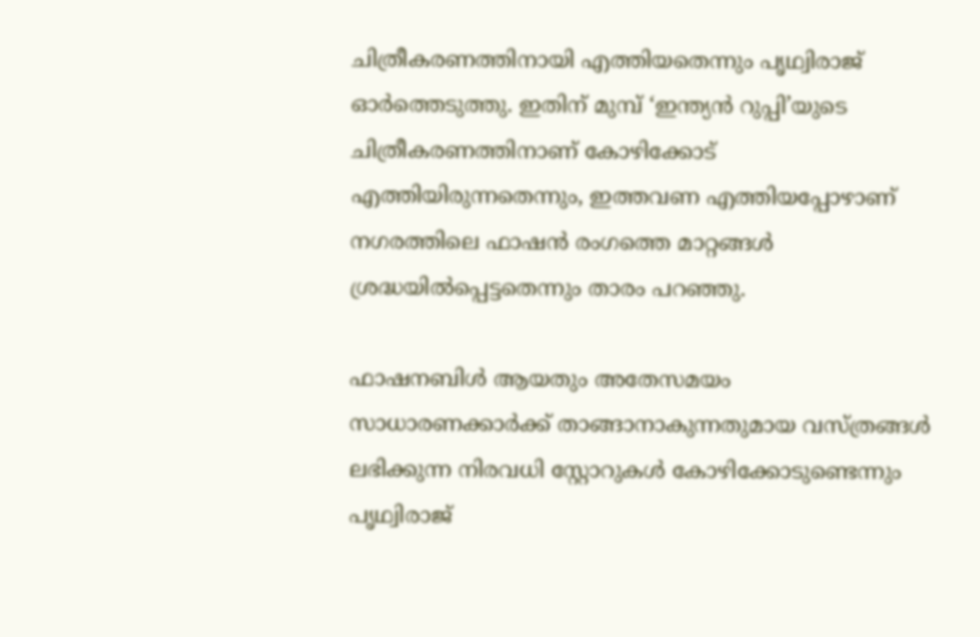ചിത്രീകരണത്തിനായി എത്തിയതെന്നും പൃഥ്വിരാജ് ഓർത്തെടുത്തു. ഇതിന് മുമ്പ് ‘ഇന്ത്യൻ റുപ്പി’യുടെ ചിത്രീകരണത്തിനാണ് കോഴിക്കോട് എത്തിയിരുന്നതെന്നും, ഇത്തവണ എത്തിയപ്പോഴാണ് നഗരത്തിലെ ഫാഷൻ രംഗത്തെ മാറ്റങ്ങൾ ശ്രദ്ധയിൽപ്പെട്ടതെന്നും താരം പറഞ്ഞു.

ഫാഷനബിൾ ആയതും അതേസമയം സാധാരണക്കാർക്ക് താങ്ങാനാകുന്നതുമായ വസ്ത്രങ്ങൾ ലഭിക്കുന്ന നിരവധി സ്റ്റോറുകൾ കോഴിക്കോടുണ്ടെന്നും പൃഥ്വിരാജ്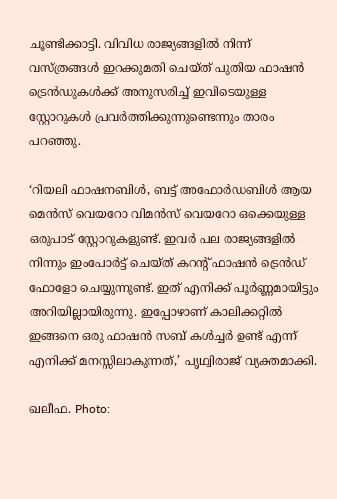ചൂണ്ടിക്കാട്ടി. വിവിധ രാജ്യങ്ങളിൽ നിന്ന് വസ്ത്രങ്ങൾ ഇറക്കുമതി ചെയ്ത് പുതിയ ഫാഷൻ ട്രെൻഡുകൾക്ക് അനുസരിച്ച് ഇവിടെയുള്ള സ്റ്റോറുകൾ പ്രവർത്തിക്കുന്നുണ്ടെന്നും താരം പറഞ്ഞു.

‘റിയലി ഫാഷനബിൾ, ബട്ട് അഫോർഡബിൾ ആയ മെൻസ് വെയറോ വിമൻസ് വെയറോ ഒക്കെയുള്ള ഒരുപാട് സ്റ്റോറുകളുണ്ട്. ഇവർ പല രാജ്യങ്ങളിൽ നിന്നും ഇംപോർട്ട് ചെയ്ത് കറന്റ് ഫാഷൻ ട്രെൻഡ് ഫോളോ ചെയ്യുന്നുണ്ട്. ഇത് എനിക്ക് പൂർണ്ണമായിട്ടും അറിയില്ലായിരുന്നു. ഇപ്പോഴാണ് കാലിക്കറ്റിൽ ഇങ്ങനെ ഒരു ഫാഷൻ സബ് കൾച്ചർ ഉണ്ട് എന്ന് എനിക്ക് മനസ്സിലാകുന്നത്,’ പൃഥ്വിരാജ് വ്യക്തമാക്കി.

ഖലീഫ. Photo: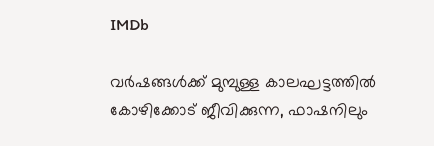IMDb

വർഷങ്ങൾക്ക് മുമ്പുള്ള കാലഘട്ടത്തിൽ കോഴിക്കോട് ജീവിക്കുന്ന, ഫാഷനിലും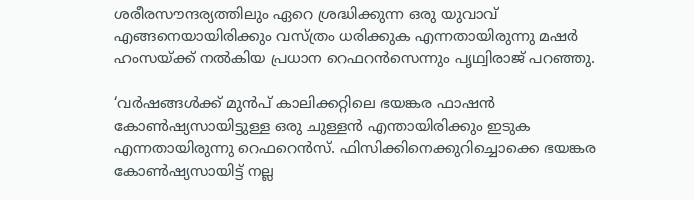ശരീരസൗന്ദര്യത്തിലും ഏറെ ശ്രദ്ധിക്കുന്ന ഒരു യുവാവ് എങ്ങനെയായിരിക്കും വസ്ത്രം ധരിക്കുക എന്നതായിരുന്നു മഷർ ഹംസയ്ക്ക് നൽകിയ പ്രധാന റെഫറൻസെന്നും പൃഥ്വിരാജ് പറഞ്ഞു.

‘വർഷങ്ങൾക്ക് മുൻപ് കാലിക്കറ്റിലെ ഭയങ്കര ഫാഷൻ കോൺഷ്യസായിട്ടുള്ള ഒരു ചുള്ളൻ എന്തായിരിക്കും ഇടുക എന്നതായിരുന്നു റെഫറെൻസ്. ഫിസിക്കിനെക്കുറിച്ചൊക്കെ ഭയങ്കര കോൺഷ്യസായിട്ട് നല്ല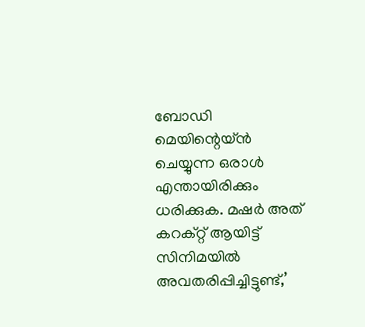ബോഡി മെയിന്റെയ്ൻ ചെയ്യുന്ന ഒരാൾ എന്തായിരിക്കും ധരിക്കുക. മഷർ അത് കറക്റ്റ് ആയിട്ട് സിനിമയിൽ അവതരിപ്പിച്ചിട്ടുണ്ട്,’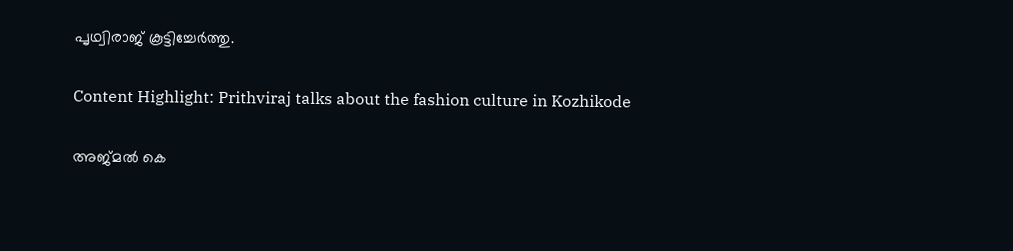പൃഥ്വിരാജ് കൂട്ടിച്ചേർത്തു.

Content Highlight: Prithviraj talks about the fashion culture in Kozhikode

അജ്മല്‍ കെ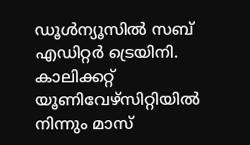ഡൂള്‍ന്യൂസില്‍ സബ് എഡിറ്റര്‍ ട്രെയിനി. കാലിക്കറ്റ് യൂണിവേഴ്‌സിറ്റിയില്‍ നിന്നും മാസ്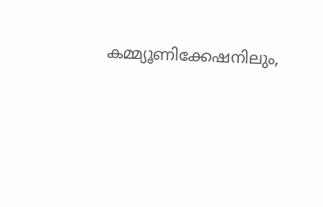കമ്മ്യൂണിക്കേഷനിലും,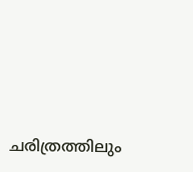ചരിത്രത്തിലും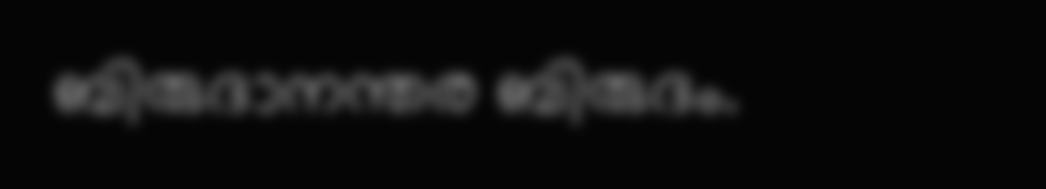ബിരുദാനന്തര ബിരുദം.